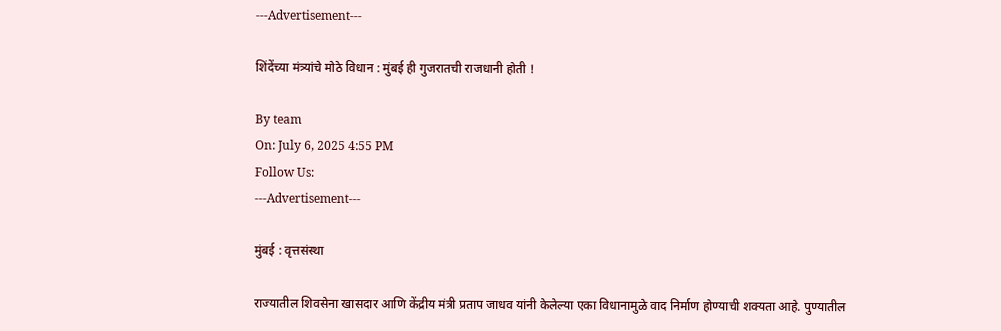---Advertisement---

शिंदेंच्या मंत्र्यांचे मोठे विधान : मुंबई ही गुजरातची राजधानी होती !

By team
On: July 6, 2025 4:55 PM
Follow Us:
---Advertisement---

मुंबई : वृत्तसंस्था

राज्यातील शिवसेना खासदार आणि केंद्रीय मंत्री प्रताप जाधव यांनी केलेल्या एका विधानामुळे वाद निर्माण होण्याची शक्यता आहे. पुण्यातील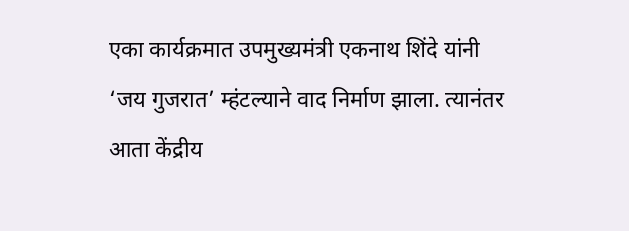एका कार्यक्रमात उपमुख्यमंत्री एकनाथ शिंदे यांनी ‘जय गुजरात’ म्हंटल्याने वाद निर्माण झाला. त्यानंतर आता केंद्रीय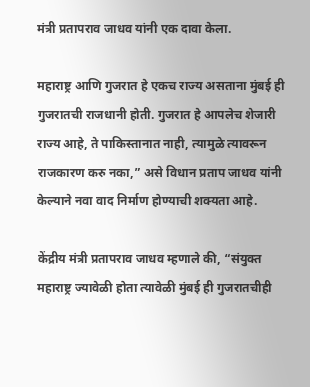मंत्री प्रतापराव जाधव यांनी एक दावा केला.

महाराष्ट्र आणि गुजरात हे एकच राज्य असताना मुंबई ही गुजरातची राजधानी होती. गुजरात हे आपलेच शेजारी राज्य आहे, ते पाकिस्तानात नाही, त्यामुळे त्यावरून राजकारण करु नका,” असे विधान प्रताप जाधव यांनी केल्याने नवा वाद निर्माण होण्याची शक्यता आहे.

केंद्रीय मंत्री प्रतापराव जाधव म्हणाले की, “संयुक्त महाराष्ट्र ज्यावेळी होता त्यावेळी मुंबई ही गुजरातचीही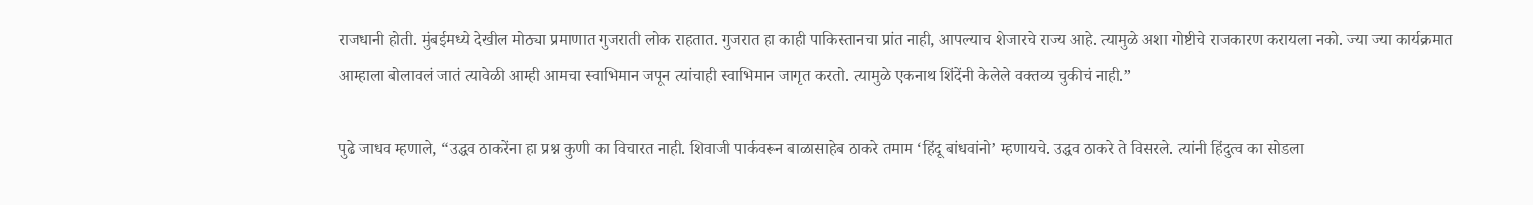राजधानी होती. मुंबईमध्ये देखील मोठ्या प्रमाणात गुजराती लोक राहतात. गुजरात हा काही पाकिस्तानचा प्रांत नाही, आपल्याच शेजारचे राज्य आहे. त्यामुळे अशा गोष्टीचे राजकारण करायला नको. ज्या ज्या कार्यक्रमात आम्हाला बोलावलं जातं त्यावेळी आम्ही आमचा स्वाभिमान जपून त्यांचाही स्वाभिमान जागृत करतो. त्यामुळे एकनाथ शिंदेंनी केलेले वक्तव्य चुकीचं नाही.”

पुढे जाधव म्हणाले, “उद्धव ठाकरेंना हा प्रश्न कुणी का विचारत नाही. शिवाजी पार्कवरून बाळासाहेब ठाकरे तमाम ‘हिंदू बांधवांनो’ म्हणायचे. उद्धव ठाकरे ते विसरले. त्यांनी हिंदुत्व का सोडला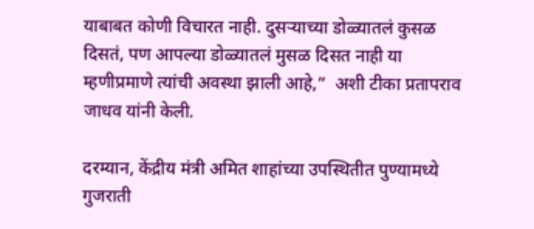याबाबत कोणी विचारत नाही. दुसऱ्याच्या डोळ्यातलं कुसळ दिसतं, पण आपल्या डोळ्यातलं मुसळ दिसत नाही या म्हणीप्रमाणे त्यांची अवस्था झाली आहे,”  अशी टीका प्रतापराव जाधव यांनी केली.

दरम्यान, केंद्रीय मंत्री अमित शाहांच्या उपस्थितीत पुण्यामध्ये गुजराती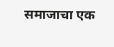समाजाचा एक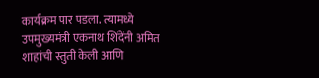कार्यक्रम पार पडला. त्यामध्ये उपमुख्यमंत्री एकनाथ शिंदेंनी अमित शाहांची स्तुती केली आणि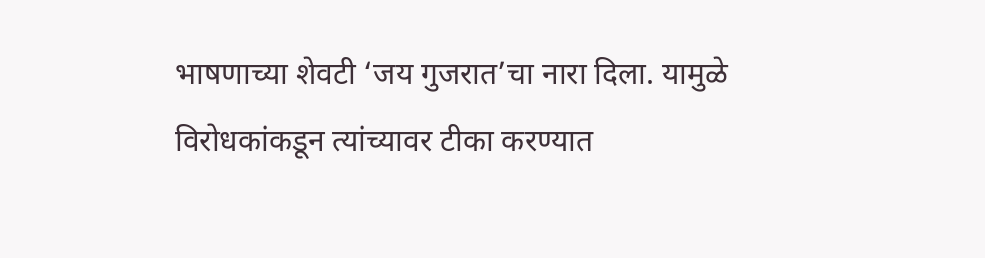भाषणाच्या शेवटी ‘जय गुजरात’चा नारा दिला. यामुळे विरोधकांकडून त्यांच्यावर टीका करण्यात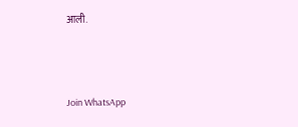आली.



Join WhatsApp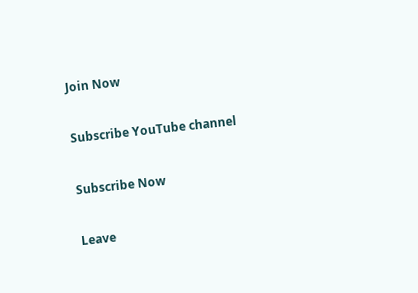Join Now

Subscribe YouTube channel

Subscribe Now

Leave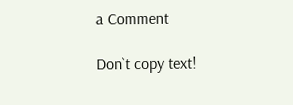a Comment

Don`t copy text!